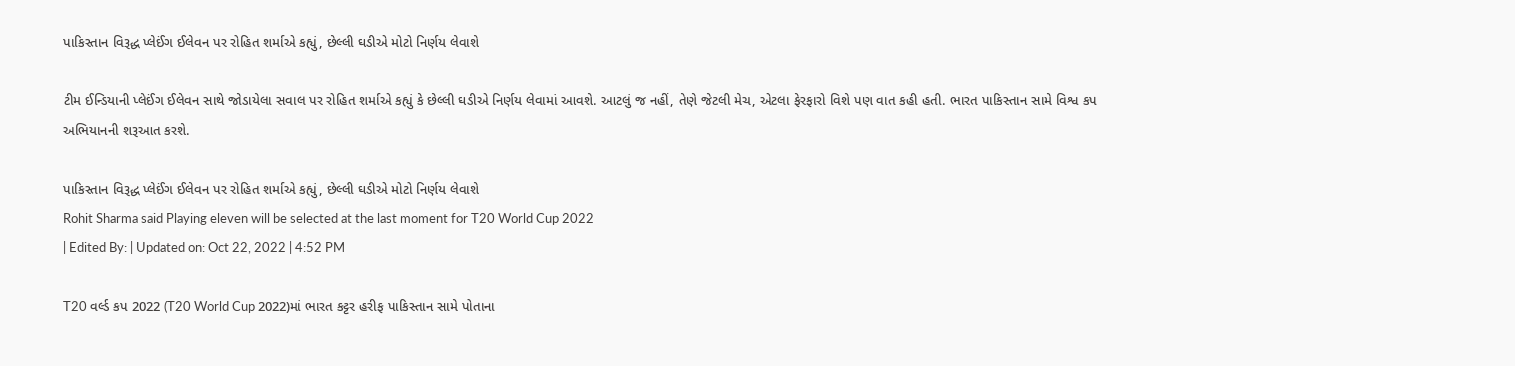પાકિસ્તાન વિરૂદ્ધ પ્લેઈંગ ઈલેવન પર રોહિત શર્માએ કહ્યું, છેલ્લી ઘડીએ મોટો નિર્ણય લેવાશે

ટીમ ઈન્ડિયાની પ્લેઈંગ ઈલેવન સાથે જોડાયેલા સવાલ પર રોહિત શર્માએ કહ્યું કે છેલ્લી ઘડીએ નિર્ણય લેવામાં આવશે. આટલું જ નહીં, તેણે જેટલી મેચ, એટલા ફેરફારો વિશે પણ વાત કહી હતી. ભારત પાકિસ્તાન સામે વિશ્વ કપ અભિયાનની શરૂઆત કરશે.

પાકિસ્તાન વિરૂદ્ધ પ્લેઈંગ ઈલેવન પર રોહિત શર્માએ કહ્યું, છેલ્લી ઘડીએ મોટો નિર્ણય લેવાશે
Rohit Sharma said Playing eleven will be selected at the last moment for T20 World Cup 2022
| Edited By: | Updated on: Oct 22, 2022 | 4:52 PM

T20 વર્લ્ડ કપ 2022 (T20 World Cup 2022)માં ભારત કટ્ટર હરીફ પાકિસ્તાન સામે પોતાના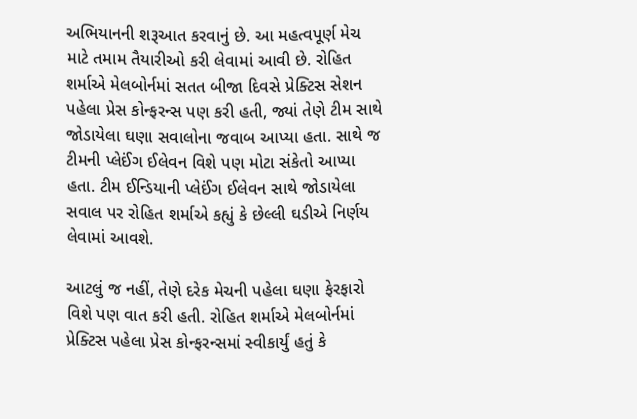અભિયાનની શરૂઆત કરવાનું છે. આ મહત્વપૂર્ણ મેચ માટે તમામ તૈયારીઓ કરી લેવામાં આવી છે. રોહિત શર્માએ મેલબોર્નમાં સતત બીજા દિવસે પ્રેક્ટિસ સેશન પહેલા પ્રેસ કોન્ફરન્સ પણ કરી હતી, જ્યાં તેણે ટીમ સાથે જોડાયેલા ઘણા સવાલોના જવાબ આપ્યા હતા. સાથે જ ટીમની પ્લેઈંગ ઈલેવન વિશે પણ મોટા સંકેતો આપ્યા હતા. ટીમ ઈન્ડિયાની પ્લેઈંગ ઈલેવન સાથે જોડાયેલા સવાલ પર રોહિત શર્માએ કહ્યું કે છેલ્લી ઘડીએ નિર્ણય લેવામાં આવશે.

આટલું જ નહીં, તેણે દરેક મેચની પહેલા ઘણા ફેરફારો વિશે પણ વાત કરી હતી. રોહિત શર્માએ મેલબોર્નમાં પ્રેક્ટિસ પહેલા પ્રેસ કોન્ફરન્સમાં સ્વીકાર્યું હતું કે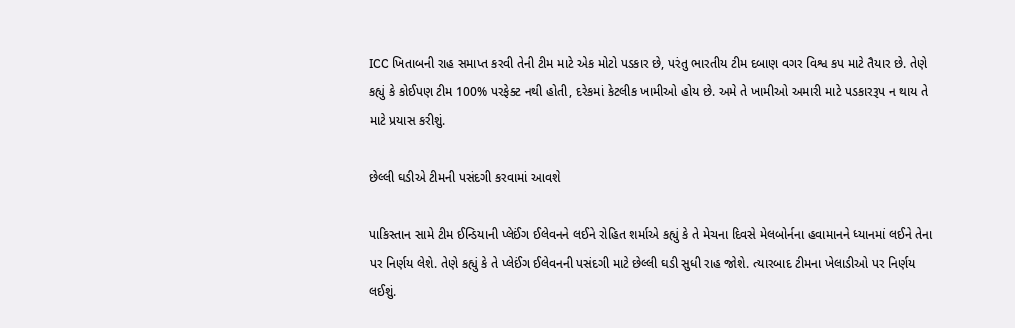ICC ખિતાબની રાહ સમાપ્ત કરવી તેની ટીમ માટે એક મોટો પડકાર છે, પરંતુ ભારતીય ટીમ દબાણ વગર વિશ્વ કપ માટે તૈયાર છે. તેણે કહ્યું કે કોઈપણ ટીમ 100% પરફેક્ટ નથી હોતી, દરેકમાં કેટલીક ખામીઓ હોય છે. અમે તે ખામીઓ અમારી માટે પડકારરૂપ ન થાય તે માટે પ્રયાસ કરીશું.

છેલ્લી ઘડીએ ટીમની પસંદગી કરવામાં આવશે

પાકિસ્તાન સામે ટીમ ઈન્ડિયાની પ્લેઈંગ ઈલેવનને લઈને રોહિત શર્માએ કહ્યું કે તે મેચના દિવસે મેલબોર્નના હવામાનને ધ્યાનમાં લઈને તેના પર નિર્ણય લેશે. તેણે કહ્યું કે તે પ્લેઈંગ ઈલેવનની પસંદગી માટે છેલ્લી ઘડી સુધી રાહ જોશે. ત્યારબાદ ટીમના ખેલાડીઓ પર નિર્ણય લઈશું.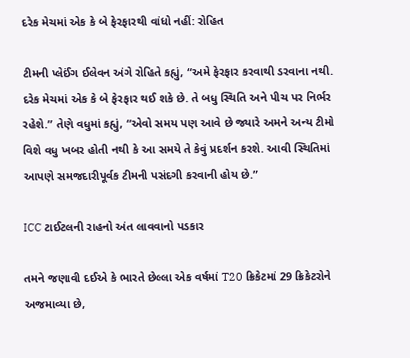દરેક મેચમાં એક કે બે ફેરફારથી વાંધો નહીં: રોહિત

ટીમની પ્લેઈંગ ઈલેવન અંગે રોહિતે કહ્યું, “અમે ફેરફાર કરવાથી ડરવાના નથી. દરેક મેચમાં એક કે બે ફેરફાર થઈ શકે છે. તે બધુ સ્થિતિ અને પીચ પર નિર્ભર રહેશે.” તેણે વધુમાં કહ્યું, “એવો સમય પણ આવે છે જ્યારે અમને અન્ય ટીમો વિશે વધુ ખબર હોતી નથી કે આ સમયે તે કેવું પ્રદર્શન કરશે. આવી સ્થિતિમાં આપણે સમજદારીપૂર્વક ટીમની પસંદગી કરવાની હોય છે.”

ICC ટાઈટલની રાહનો અંત લાવવાનો પડકાર

તમને જણાવી દઈએ કે ભારતે છેલ્લા એક વર્ષમાં T20 ક્રિકેટમાં 29 ક્રિકેટરોને અજમાવ્યા છે,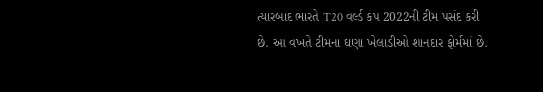ત્યારબાદ ભારતે T20 વર્લ્ડ કપ 2022ની ટીમ પસંદ કરી છે. આ વખતે ટીમના ઘણા ખેલાડીઓ શાનદાર ફોર્મમાં છે.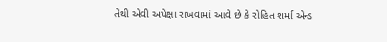તેથી એવી અપેક્ષા રાખવામાં આવે છે કે રોહિત શર્મા એન્ડ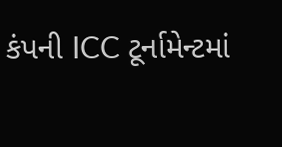કંપની ICC ટૂર્નામેન્ટમાં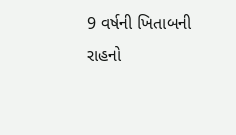9 વર્ષની ખિતાબની રાહનો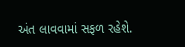અંત લાવવામાં સફળ રહેશે.